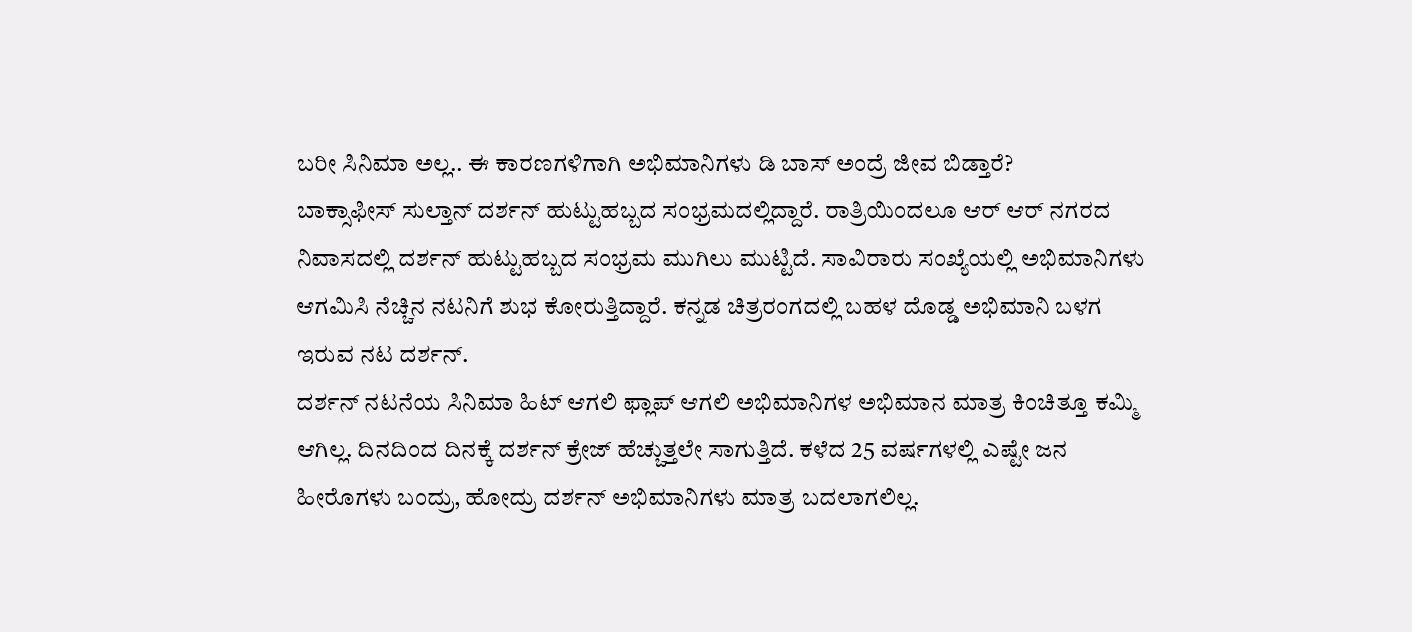ಬರೀ ಸಿನಿಮಾ ಅಲ್ಲ.. ಈ ಕಾರಣಗಳಿಗಾಗಿ ಅಭಿಮಾನಿಗಳು ಡಿ ಬಾಸ್ ಅಂದ್ರೆ ಜೀವ ಬಿಡ್ತಾರೆ?
ಬಾಕ್ಸಾಫೀಸ್ ಸುಲ್ತಾನ್ ದರ್ಶನ್ ಹುಟ್ಟುಹಬ್ಬದ ಸಂಭ್ರಮದಲ್ಲಿದ್ದಾರೆ. ರಾತ್ರಿಯಿಂದಲೂ ಆರ್ ಆರ್ ನಗರದ ನಿವಾಸದಲ್ಲಿ ದರ್ಶನ್ ಹುಟ್ಟುಹಬ್ಬದ ಸಂಭ್ರಮ ಮುಗಿಲು ಮುಟ್ಟಿದೆ. ಸಾವಿರಾರು ಸಂಖ್ಯೆಯಲ್ಲಿ ಅಭಿಮಾನಿಗಳು ಆಗಮಿಸಿ ನೆಚ್ಚಿನ ನಟನಿಗೆ ಶುಭ ಕೋರುತ್ತಿದ್ದಾರೆ. ಕನ್ನಡ ಚಿತ್ರರಂಗದಲ್ಲಿ ಬಹಳ ದೊಡ್ಡ ಅಭಿಮಾನಿ ಬಳಗ ಇರುವ ನಟ ದರ್ಶನ್.
ದರ್ಶನ್ ನಟನೆಯ ಸಿನಿಮಾ ಹಿಟ್ ಆಗಲಿ ಫ್ಲಾಪ್ ಆಗಲಿ ಅಭಿಮಾನಿಗಳ ಅಭಿಮಾನ ಮಾತ್ರ ಕಿಂಚಿತ್ತೂ ಕಮ್ಮಿ ಆಗಿಲ್ಲ. ದಿನದಿಂದ ದಿನಕ್ಕೆ ದರ್ಶನ್ ಕ್ರೇಜ್ ಹೆಚ್ಚುತ್ತಲೇ ಸಾಗುತ್ತಿದೆ. ಕಳೆದ 25 ವರ್ಷಗಳಲ್ಲಿ ಎಷ್ಟೇ ಜನ ಹೀರೊಗಳು ಬಂದ್ರು, ಹೋದ್ರು ದರ್ಶನ್ ಅಭಿಮಾನಿಗಳು ಮಾತ್ರ ಬದಲಾಗಲಿಲ್ಲ.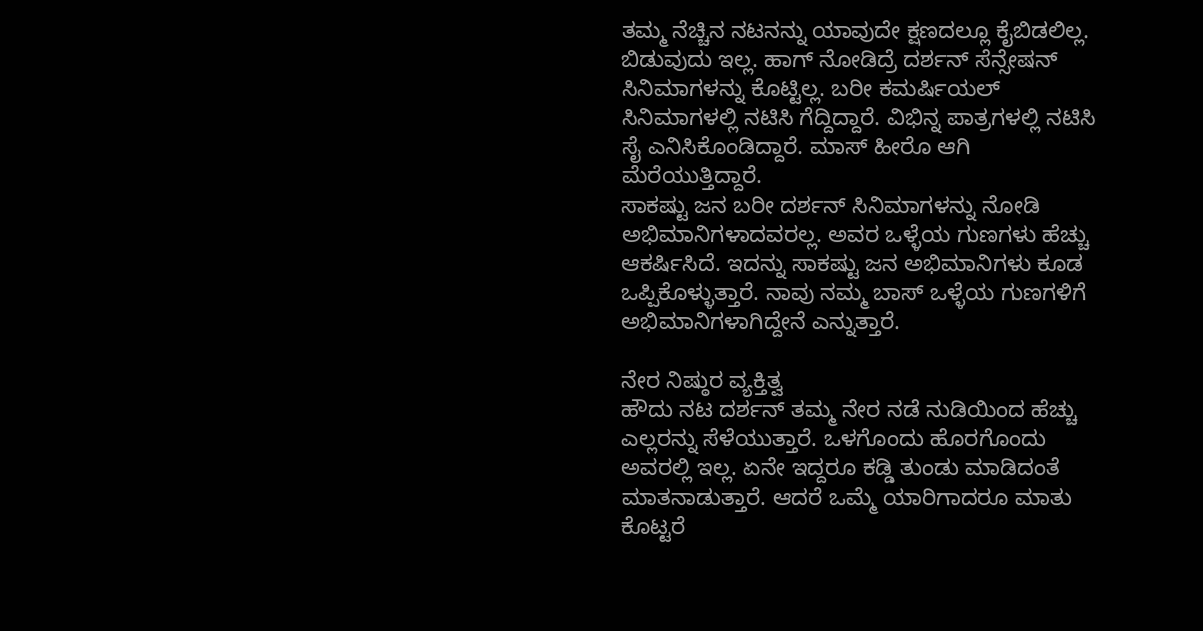ತಮ್ಮ ನೆಚ್ಚಿನ ನಟನನ್ನು ಯಾವುದೇ ಕ್ಷಣದಲ್ಲೂ ಕೈಬಿಡಲಿಲ್ಲ. ಬಿಡುವುದು ಇಲ್ಲ. ಹಾಗ್ ನೋಡಿದ್ರೆ ದರ್ಶನ್ ಸೆನ್ಸೇಷನ್ ಸಿನಿಮಾಗಳನ್ನು ಕೊಟ್ಟಿಲ್ಲ. ಬರೀ ಕಮರ್ಷಿಯಲ್ ಸಿನಿಮಾಗಳಲ್ಲಿ ನಟಿಸಿ ಗೆದ್ದಿದ್ದಾರೆ. ವಿಭಿನ್ನ ಪಾತ್ರಗಳಲ್ಲಿ ನಟಿಸಿ ಸೈ ಎನಿಸಿಕೊಂಡಿದ್ದಾರೆ. ಮಾಸ್ ಹೀರೊ ಆಗಿ ಮೆರೆಯುತ್ತಿದ್ದಾರೆ.
ಸಾಕಷ್ಟು ಜನ ಬರೀ ದರ್ಶನ್ ಸಿನಿಮಾಗಳನ್ನು ನೋಡಿ ಅಭಿಮಾನಿಗಳಾದವರಲ್ಲ. ಅವರ ಒಳ್ಳೆಯ ಗುಣಗಳು ಹೆಚ್ಚು ಆಕರ್ಷಿಸಿದೆ. ಇದನ್ನು ಸಾಕಷ್ಟು ಜನ ಅಭಿಮಾನಿಗಳು ಕೂಡ ಒಪ್ಪಿಕೊಳ್ಳುತ್ತಾರೆ. ನಾವು ನಮ್ಮ ಬಾಸ್ ಒಳ್ಳೆಯ ಗುಣಗಳಿಗೆ ಅಭಿಮಾನಿಗಳಾಗಿದ್ದೇನೆ ಎನ್ನುತ್ತಾರೆ.

ನೇರ ನಿಷ್ಠುರ ವ್ಯಕ್ತಿತ್ವ
ಹೌದು ನಟ ದರ್ಶನ್ ತಮ್ಮ ನೇರ ನಡೆ ನುಡಿಯಿಂದ ಹೆಚ್ಚು ಎಲ್ಲರನ್ನು ಸೆಳೆಯುತ್ತಾರೆ. ಒಳಗೊಂದು ಹೊರಗೊಂದು ಅವರಲ್ಲಿ ಇಲ್ಲ. ಏನೇ ಇದ್ದರೂ ಕಡ್ಡಿ ತುಂಡು ಮಾಡಿದಂತೆ ಮಾತನಾಡುತ್ತಾರೆ. ಆದರೆ ಒಮ್ಮೆ ಯಾರಿಗಾದರೂ ಮಾತು ಕೊಟ್ಟರೆ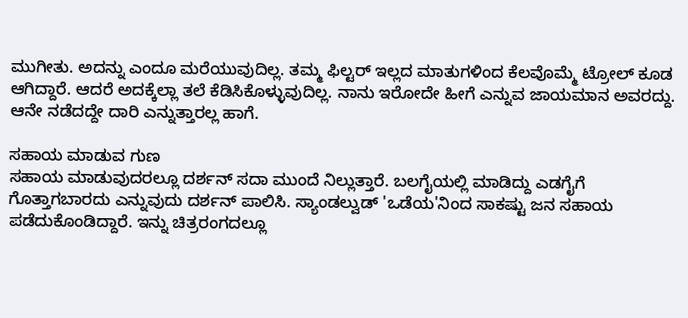ಮುಗೀತು. ಅದನ್ನು ಎಂದೂ ಮರೆಯುವುದಿಲ್ಲ. ತಮ್ಮ ಫಿಲ್ಟರ್ ಇಲ್ಲದ ಮಾತುಗಳಿಂದ ಕೆಲವೊಮ್ಮೆ ಟ್ರೋಲ್ ಕೂಡ ಆಗಿದ್ದಾರೆ. ಆದರೆ ಅದಕ್ಕೆಲ್ಲಾ ತಲೆ ಕೆಡಿಸಿಕೊಳ್ಳುವುದಿಲ್ಲ. ನಾನು ಇರೋದೇ ಹೀಗೆ ಎನ್ನುವ ಜಾಯಮಾನ ಅವರದ್ದು. ಆನೇ ನಡೆದದ್ದೇ ದಾರಿ ಎನ್ನುತ್ತಾರಲ್ಲ ಹಾಗೆ.

ಸಹಾಯ ಮಾಡುವ ಗುಣ
ಸಹಾಯ ಮಾಡುವುದರಲ್ಲೂ ದರ್ಶನ್ ಸದಾ ಮುಂದೆ ನಿಲ್ಲುತ್ತಾರೆ. ಬಲಗೈಯಲ್ಲಿ ಮಾಡಿದ್ದು ಎಡಗೈಗೆ ಗೊತ್ತಾಗಬಾರದು ಎನ್ನುವುದು ದರ್ಶನ್ ಪಾಲಿಸಿ. ಸ್ಯಾಂಡಲ್ವುಡ್ 'ಒಡೆಯ'ನಿಂದ ಸಾಕಷ್ಟು ಜನ ಸಹಾಯ ಪಡೆದುಕೊಂಡಿದ್ದಾರೆ. ಇನ್ನು ಚಿತ್ರರಂಗದಲ್ಲೂ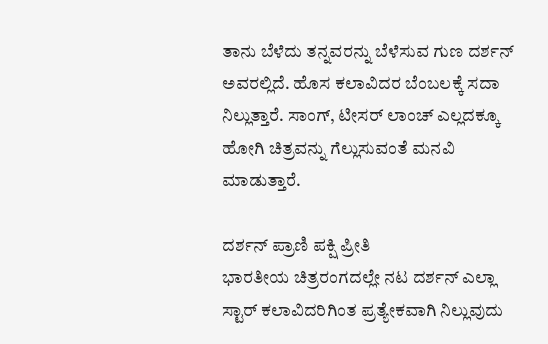ತಾನು ಬೆಳೆದು ತನ್ನವರನ್ನು ಬೆಳೆಸುವ ಗುಣ ದರ್ಶನ್ ಅವರಲ್ಲಿದೆ. ಹೊಸ ಕಲಾವಿದರ ಬೆಂಬಲಕ್ಕೆ ಸದಾ ನಿಲ್ಲುತ್ತಾರೆ. ಸಾಂಗ್, ಟೀಸರ್ ಲಾಂಚ್ ಎಲ್ಲದಕ್ಕೂ ಹೋಗಿ ಚಿತ್ರವನ್ನು ಗೆಲ್ಲುಸುವಂತೆ ಮನವಿ ಮಾಡುತ್ತಾರೆ.

ದರ್ಶನ್ ಪ್ರಾಣಿ ಪಕ್ಷಿ ಪ್ರೀತಿ
ಭಾರತೀಯ ಚಿತ್ರರಂಗದಲ್ಲೇ ನಟ ದರ್ಶನ್ ಎಲ್ಲಾ ಸ್ಟಾರ್ ಕಲಾವಿದರಿಗಿಂತ ಪ್ರತ್ಯೇಕವಾಗಿ ನಿಲ್ಲುವುದು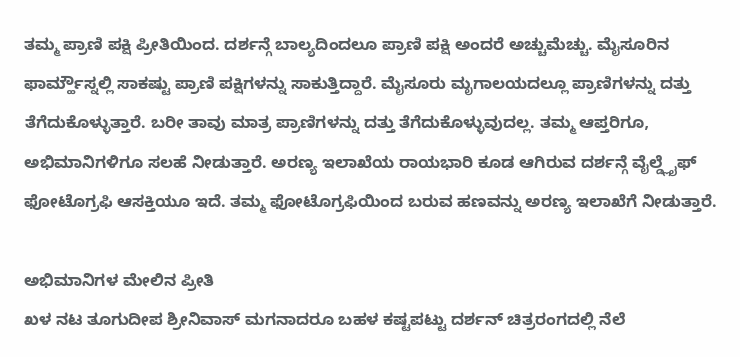ತಮ್ಮ ಪ್ರಾಣಿ ಪಕ್ಷಿ ಪ್ರೀತಿಯಿಂದ. ದರ್ಶನ್ಗೆ ಬಾಲ್ಯದಿಂದಲೂ ಪ್ರಾಣಿ ಪಕ್ಷಿ ಅಂದರೆ ಅಚ್ಚುಮೆಚ್ಚು. ಮೈಸೂರಿನ ಫಾರ್ಮ್ಹೌಸ್ನಲ್ಲಿ ಸಾಕಷ್ಟು ಪ್ರಾಣಿ ಪಕ್ಷಿಗಳನ್ನು ಸಾಕುತ್ತಿದ್ದಾರೆ. ಮೈಸೂರು ಮೃಗಾಲಯದಲ್ಲೂ ಪ್ರಾಣಿಗಳನ್ನು ದತ್ತು ತೆಗೆದುಕೊಳ್ಳುತ್ತಾರೆ. ಬರೀ ತಾವು ಮಾತ್ರ ಪ್ರಾಣಿಗಳನ್ನು ದತ್ತು ತೆಗೆದುಕೊಳ್ಳುವುದಲ್ಲ. ತಮ್ಮ ಆಪ್ತರಿಗೂ, ಅಭಿಮಾನಿಗಳಿಗೂ ಸಲಹೆ ನೀಡುತ್ತಾರೆ. ಅರಣ್ಯ ಇಲಾಖೆಯ ರಾಯಭಾರಿ ಕೂಡ ಆಗಿರುವ ದರ್ಶನ್ಗೆ ವೈಲ್ಡ್ಲೈಫ್ ಫೋಟೊಗ್ರಫಿ ಆಸಕ್ತಿಯೂ ಇದೆ. ತಮ್ಮ ಫೋಟೊಗ್ರಫಿಯಿಂದ ಬರುವ ಹಣವನ್ನು ಅರಣ್ಯ ಇಲಾಖೆಗೆ ನೀಡುತ್ತಾರೆ.

ಅಭಿಮಾನಿಗಳ ಮೇಲಿನ ಪ್ರೀತಿ
ಖಳ ನಟ ತೂಗುದೀಪ ಶ್ರೀನಿವಾಸ್ ಮಗನಾದರೂ ಬಹಳ ಕಷ್ಟಪಟ್ಟು ದರ್ಶನ್ ಚಿತ್ರರಂಗದಲ್ಲಿ ನೆಲೆ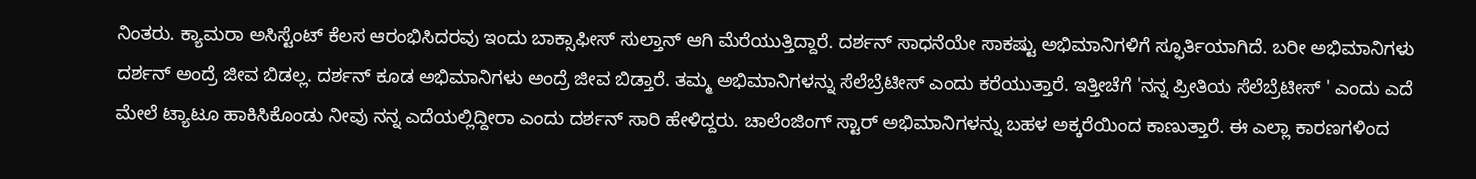ನಿಂತರು. ಕ್ಯಾಮರಾ ಅಸಿಸ್ಟೆಂಟ್ ಕೆಲಸ ಆರಂಭಿಸಿದರವು ಇಂದು ಬಾಕ್ಸಾಫೀಸ್ ಸುಲ್ತಾನ್ ಆಗಿ ಮೆರೆಯುತ್ತಿದ್ದಾರೆ. ದರ್ಶನ್ ಸಾಧನೆಯೇ ಸಾಕಷ್ಟು ಅಭಿಮಾನಿಗಳಿಗೆ ಸ್ಫೂರ್ತಿಯಾಗಿದೆ. ಬರೀ ಅಭಿಮಾನಿಗಳು ದರ್ಶನ್ ಅಂದ್ರೆ ಜೀವ ಬಿಡಲ್ಲ. ದರ್ಶನ್ ಕೂಡ ಅಭಿಮಾನಿಗಳು ಅಂದ್ರೆ ಜೀವ ಬಿಡ್ತಾರೆ. ತಮ್ಮ ಅಭಿಮಾನಿಗಳನ್ನು ಸೆಲೆಬ್ರೆಟೀಸ್ ಎಂದು ಕರೆಯುತ್ತಾರೆ. ಇತ್ತೀಚೆಗೆ 'ನನ್ನ ಪ್ರೀತಿಯ ಸೆಲೆಬ್ರೆಟೀಸ್ ' ಎಂದು ಎದೆ ಮೇಲೆ ಟ್ಯಾಟೂ ಹಾಕಿಸಿಕೊಂಡು ನೀವು ನನ್ನ ಎದೆಯಲ್ಲಿದ್ದೀರಾ ಎಂದು ದರ್ಶನ್ ಸಾರಿ ಹೇಳಿದ್ದರು. ಚಾಲೆಂಜಿಂಗ್ ಸ್ಟಾರ್ ಅಭಿಮಾನಿಗಳನ್ನು ಬಹಳ ಅಕ್ಕರೆಯಿಂದ ಕಾಣುತ್ತಾರೆ. ಈ ಎಲ್ಲಾ ಕಾರಣಗಳಿಂದ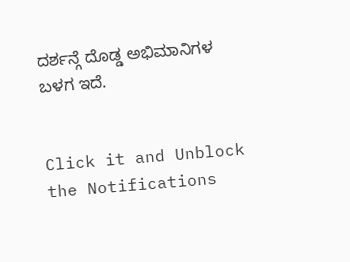ದರ್ಶನ್ಗೆ ದೊಡ್ಡ ಅಭಿಮಾನಿಗಳ ಬಳಗ ಇದೆ.


Click it and Unblock the Notifications